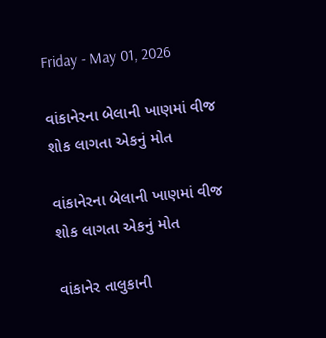Friday - May 01, 2026

વાંકાનેરના બેલાની ખાણમાં વીજ શોક લાગતા એકનું મોત

વાંકાનેરના બેલાની ખાણમાં વીજ શોક લાગતા એકનું મોત

વાંકાનેર તાલુકાની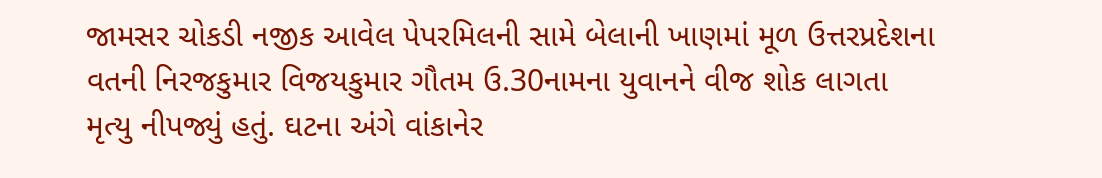જામસર ચોકડી નજીક આવેલ પેપરમિલની સામે બેલાની ખાણમાં મૂળ ઉત્તરપ્રદેશના વતની નિરજકુમાર વિજયકુમાર ગૌતમ ઉ.30નામના યુવાનને વીજ શોક લાગતા મૃત્યુ નીપજ્યું હતું. ઘટના અંગે વાંકાનેર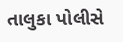તાલુકા પોલીસે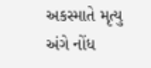અકસ્માતે મૃત્યુ અંગે નોંધ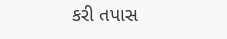કરી તપાસ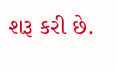શરૂ કરી છે.